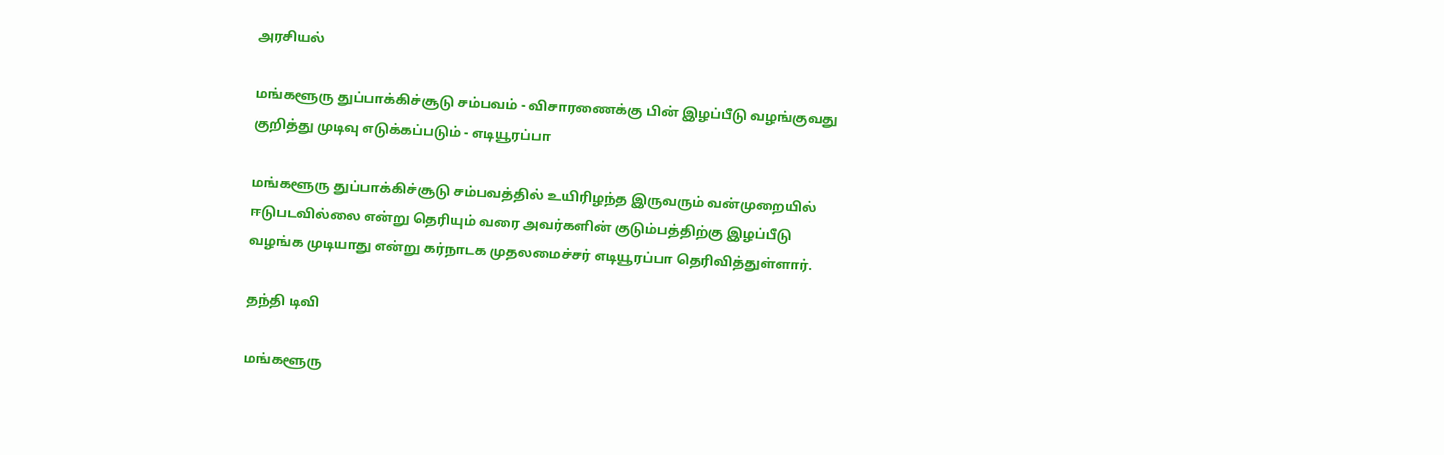அரசியல்

மங்களூரு துப்பாக்கிச்சூடு சம்பவம் - விசாரணைக்கு பின் இழப்பீடு வழங்குவது குறித்து முடிவு எடுக்கப்படும் - எடியூரப்பா

மங்களூரு துப்பாக்கிச்சூடு சம்பவத்தில் உயிரிழந்த இருவரும் வன்முறையில் ஈடுபடவில்லை என்று தெரியும் வரை அவர்களின் குடும்பத்திற்கு இழப்பீடு வழங்க முடியாது என்று கர்நாடக முதலமைச்சர் எடியூரப்பா தெரிவித்துள்ளார்.

தந்தி டிவி

மங்களூரு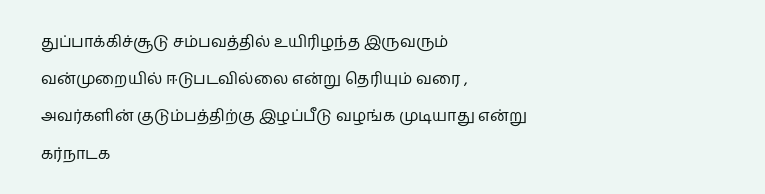துப்பாக்கிச்சூடு சம்பவத்தில் உயிரிழந்த இருவரும் வன்முறையில் ஈடுபடவில்லை என்று தெரியும் வரை , அவர்களின் குடும்பத்திற்கு இழப்பீடு வழங்க முடியாது என்று கர்நாடக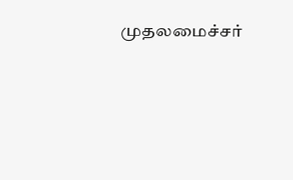முதலமைச்சர்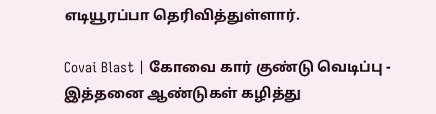எடியூரப்பா தெரிவித்துள்ளார்.

Covai Blast | கோவை கார் குண்டு வெடிப்பு - இத்தனை ஆண்டுகள் கழித்து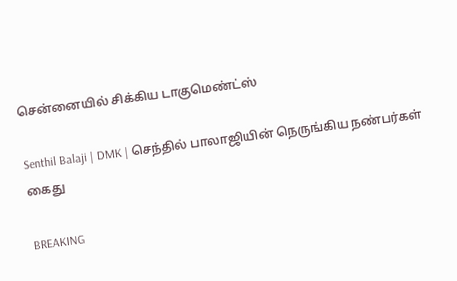சென்னையில் சிக்கிய டாகுமெண்ட்ஸ்

Senthil Balaji | DMK | செந்தில் பாலாஜியின் நெருங்கிய நண்பர்கள் கைது

BREAKING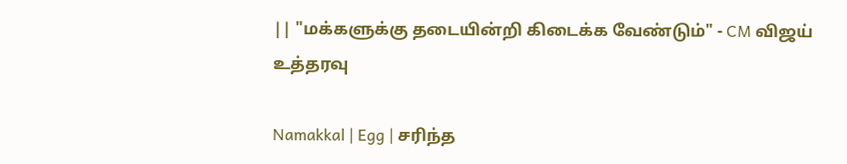|| "மக்களுக்கு தடையின்றி கிடைக்க வேண்டும்" - CM விஜய் உத்தரவு

Namakkal | Egg | சரிந்த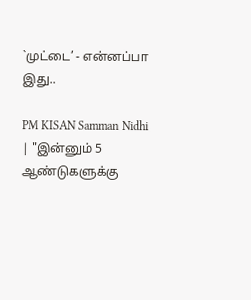`முட்டை’ - என்னப்பா இது..

PM KISAN Samman Nidhi | "இன்னும் 5 ஆண்டுகளுக்கு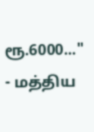ரூ.6000..." - மத்திய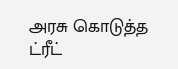அரசு கொடுத்த ட்ரீட்